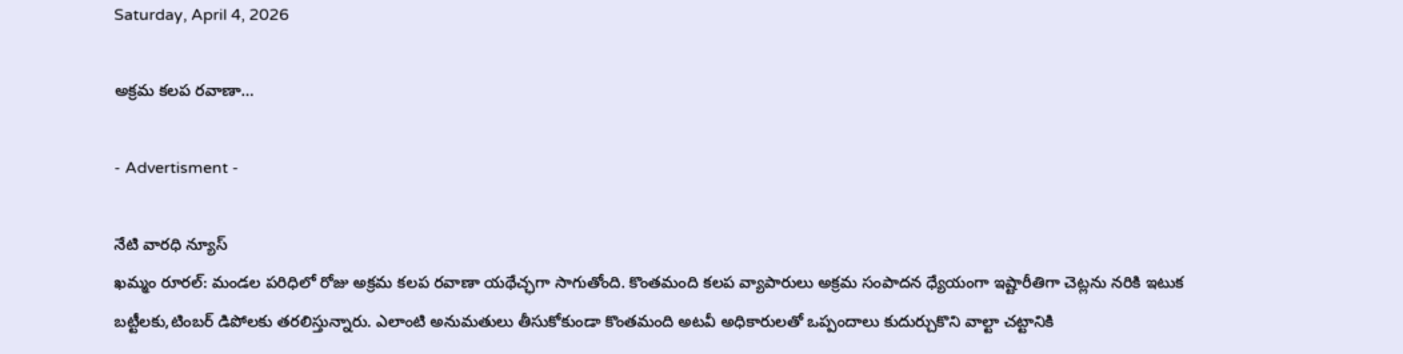Saturday, April 4, 2026

అక్రమ కలప రవాణా…

- Advertisment -

నేటి వారధి న్యూస్
ఖమ్మం రూరల్: మండల పరిధిలో రోజు అక్రమ కలప రవాణా యథేచ్ఛగా సాగుతోంది. కొంతమంది కలప వ్యాపారులు అక్రమ సంపాదన ధ్యేయంగా ఇష్టారీతిగా చెట్లను నరికి ఇటుక బట్టీలకు,టింబర్ డిపోలకు తరలిస్తున్నారు. ఎలాంటి అనుమతులు తీసుకోకుండా కొంతమంది అటవీ అధికారులతో ఒప్పందాలు కుదుర్చుకొని వాల్టా చట్టానికి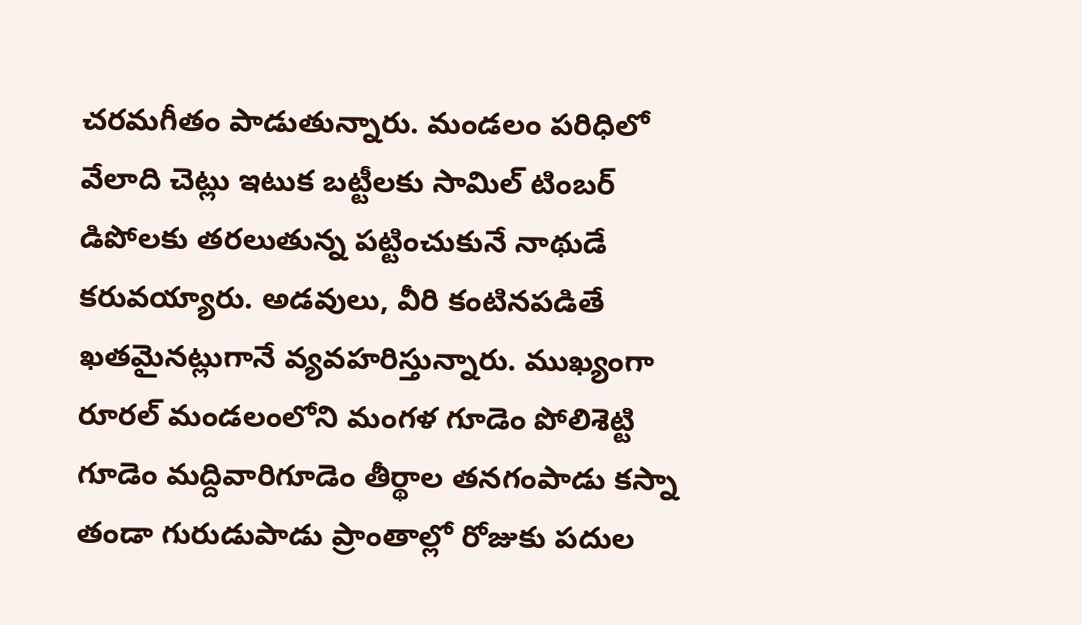చరమగీతం పాడుతున్నారు. మండలం పరిధిలో వేలాది చెట్లు ఇటుక బట్టీలకు సామిల్ టింబర్ డిపోలకు తరలుతున్న పట్టించుకునే నాథుడే కరువయ్యారు. అడవులు, వీరి కంటినపడితే ఖతమైనట్లుగానే వ్యవహరిస్తున్నారు. ముఖ్యంగా రూరల్ మండలంలోని మంగళ గూడెం పోలిశెట్టి గూడెం మద్దివారిగూడెం తీర్థాల తనగంపాడు కస్నా తండా గురుడుపాడు ప్రాంతాల్లో రోజుకు పదుల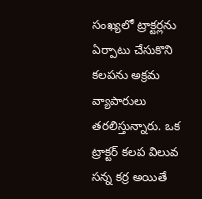సంఖ్యలో ట్రాక్టర్లను ఏర్పాటు చేసుకొని కలపను అక్రమ వ్యాపారులు తరలిస్తున్నారు. ఒక ట్రాక్టర్ కలప విలువ సన్న కర్ర అయితే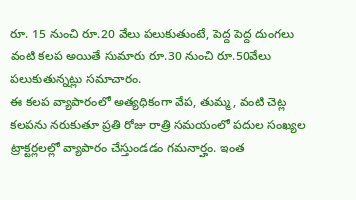రూ. 15 నుంచి రూ.20 వేలు పలుకుతుంటే, పెద్ద పెద్ద దుంగలు వంటి కలప అయితే సుమారు రూ.30 నుంచి రూ.50వేలు పలుకుతున్నట్లు సమాచారం.
ఈ కలప వ్యాపారంలో అత్యధికంగా వేప, తుమ్మ, వంటి చెట్ల కలపను నరుకుతూ ప్రతి రోజు రాత్రి సమయంలో పదుల సంఖ్యల ట్రాక్టర్లలల్లో వ్యాపారం చేస్తుండడం గమనార్హం. ఇంత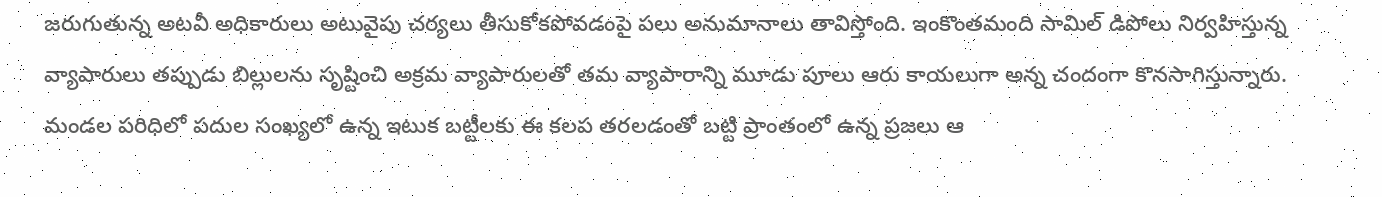జరుగుతున్న అటవీ అధికారులు అటువైపు చర్యలు తీసుకోకపోవడంపై పలు అనుమానాలు తావిస్తోంది. ఇంకొంతమంది సామిల్ డిపోలు నిర్వహిస్తున్న వ్యాపారులు తప్పుడు బిల్లులను సృష్టించి అక్రమ వ్యాపారులతో తమ వ్యాపారాన్ని మూడు పూలు ఆరు కాయలుగా అన్న చందంగా కొనసాగిస్తున్నారు.
మండల పరిధిలో పదుల సంఖ్యలో ఉన్న ఇటుక బట్టీలకు ఈ కలప తరలడంతో బట్టి ప్రాంతంలో ఉన్న ప్రజలు ఆ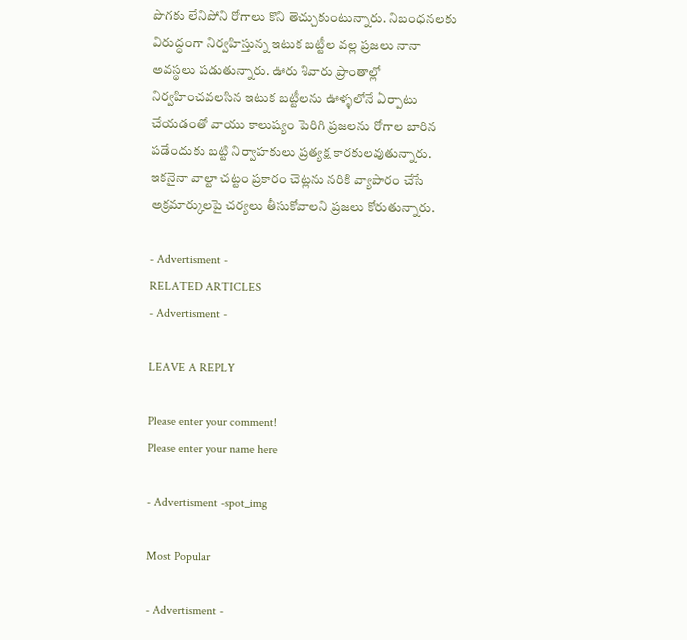పొగకు లేనిపోని రోగాలు కొని తెచ్చుకుంటున్నారు. నిబంధనలకు విరుద్ధంగా నిర్వహిస్తున్న ఇటుక బట్టీల వల్ల ప్రజలు నానా అవస్థలు పడుతున్నారు. ఊరు శివారు ప్రాంతాల్లో నిర్వహించవలసిన ఇటుక బట్టీలను ఊళ్ళలోనే ఏర్పాటు చేయడంతో వాయు కాలుష్యం పెరిగి ప్రజలను రోగాల బారిన పడేందుకు బట్టి నిర్వాహకులు ప్రత్యక్ష కారకులవుతున్నారు. ఇకనైనా వాల్టా చట్టం ప్రకారం చెట్లను నరికి వ్యాపారం చేసే అక్రమార్కులపై చర్యలు తీసుకోవాలని ప్రజలు కోరుతున్నారు.

- Advertisment -
RELATED ARTICLES
- Advertisment -

LEAVE A REPLY

Please enter your comment!
Please enter your name here

- Advertisment -spot_img

Most Popular

- Advertisment -